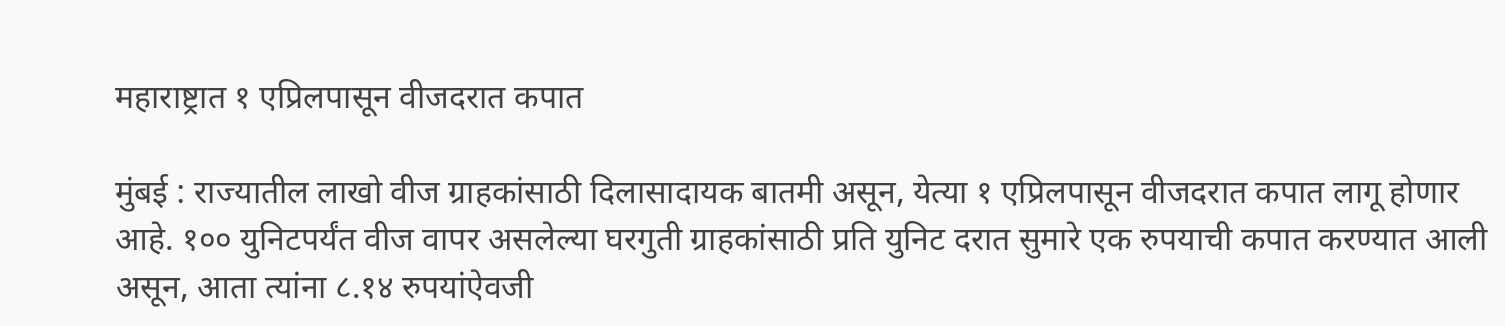महाराष्ट्रात १ एप्रिलपासून वीजदरात कपात

मुंबई : राज्यातील लाखो वीज ग्राहकांसाठी दिलासादायक बातमी असून, येत्या १ एप्रिलपासून वीजदरात कपात लागू होणार आहे. १०० युनिटपर्यंत वीज वापर असलेल्या घरगुती ग्राहकांसाठी प्रति युनिट दरात सुमारे एक रुपयाची कपात करण्यात आली असून, आता त्यांना ८.१४ रुपयांऐवजी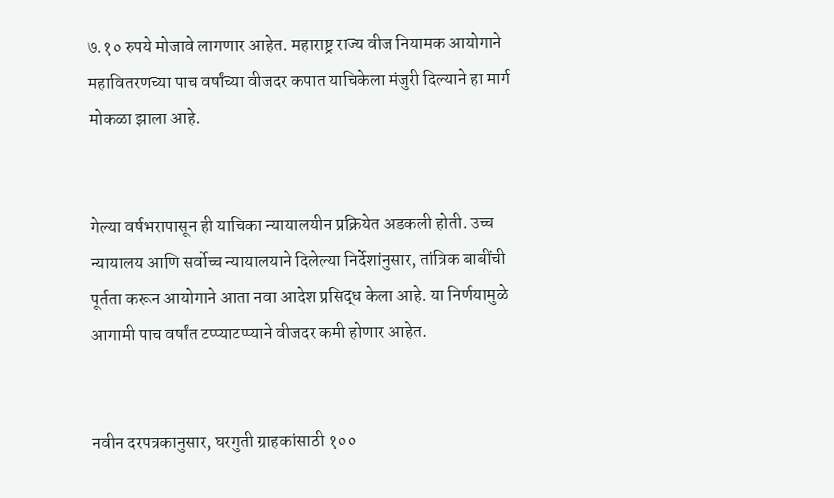७.१० रुपये मोजावे लागणार आहेत. महाराष्ट्र राज्य वीज नियामक आयोगाने महावितरणच्या पाच वर्षांच्या वीजदर कपात याचिकेला मंजुरी दिल्याने हा मार्ग मोकळा झाला आहे.


गेल्या वर्षभरापासून ही याचिका न्यायालयीन प्रक्रियेत अडकली होती. उच्च न्यायालय आणि सर्वोच्च न्यायालयाने दिलेल्या निर्देशांनुसार, तांत्रिक बाबींची पूर्तता करून आयोगाने आता नवा आदेश प्रसिद्ध केला आहे. या निर्णयामुळे आगामी पाच वर्षांत टप्प्याटप्प्याने वीजदर कमी होणार आहेत.


नवीन दरपत्रकानुसार, घरगुती ग्राहकांसाठी १००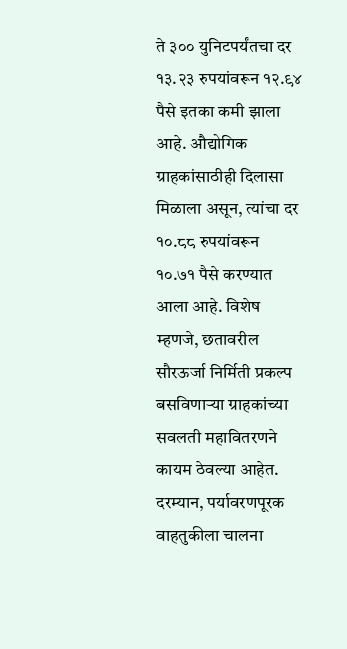ते ३०० युनिटपर्यंतचा दर १३.२३ रुपयांवरून १२.९४ पैसे इतका कमी झाला आहे. औद्योगिक ग्राहकांसाठीही दिलासा मिळाला असून, त्यांचा दर १०.८८ रुपयांवरून १०.७१ पैसे करण्यात आला आहे. विशेष म्हणजे, छतावरील सौरऊर्जा निर्मिती प्रकल्प बसविणाऱ्या ग्राहकांच्या सवलती महावितरणने कायम ठेवल्या आहेत. दरम्यान, पर्यावरणपूरक वाहतुकीला चालना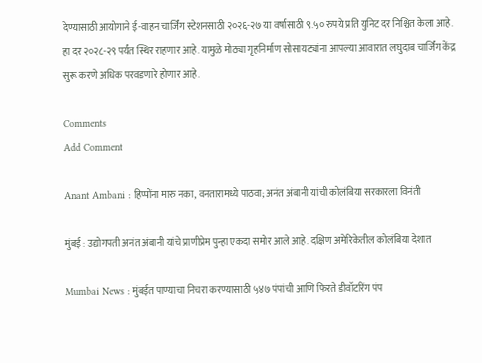देण्यासाठी आयोगाने ई-वाहन चार्जिंग स्टेशनसाठी २०२६-२७ या वर्षासाठी ९.५० रुपये प्रति युनिट दर निश्चित केला आहे. हा दर २०२८-२९ पर्यंत स्थिर राहणार आहे. यामुळे मोठ्या गृहनिर्माण सोसायट्यांना आपल्या आवारात लघुदाब चार्जिंग केंद्र सुरू करणे अधिक परवडणारे होणार आहे.

Comments
Add Comment

Anant Ambani : हिप्पोंना मारु नका, वनतारामध्ये पाठवा; अनंत अंबानी यांची कोलंबिया सरकारला विनंती

मुंबई : उद्योगपती अनंत अंबानी यांचे प्राणीप्रेम पुन्हा एकदा समोर आले आहे. दक्षिण अमेरिकेतील कोलंबिया देशात

Mumbai News : मुंबईत पाण्याचा निचरा करण्यासाठी ५४७ पंपांची आणि फिरते डीवॉटरिंग पंप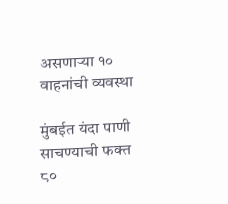असणाऱ्या १० वाहनांची व्यवस्था

मुंबईत यंदा पाणी साचण्याची फक्त ८०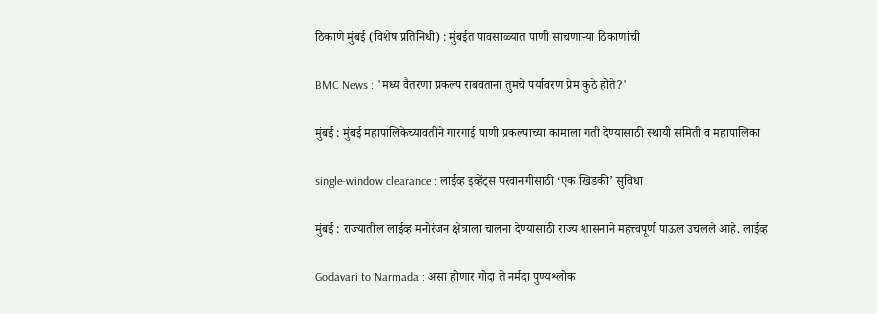ठिकाणे मुंबई (विशेष प्रतिनिधी) : मुंबईत पावसाळ्यात पाणी साचणाऱ्या ठिकाणांची

BMC News : 'मध्य वैतरणा प्रकल्प राबवताना तुमचे पर्यावरण प्रेम कुठे होते?'

मुंबई : मुंबई महापालिकेच्यावतीने गारगाई पाणी प्रकल्पाच्या कामाला गती देण्यासाठी स्थायी समिती व महापालिका

single-window clearance : लाईव्ह इव्हेंट्स परवानगीसाठी ‘एक खिडकी’ सुविधा

मुंबई : राज्यातील लाईव्ह मनोरंजन क्षेत्राला चालना देण्यासाठी राज्य शासनाने महत्त्वपूर्ण पाऊल उचलले आहे. लाईव्ह

Godavari to Narmada : असा होणार गोदा ते नर्मदा पुण्यश्लोक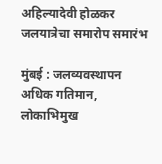अहिल्यादेवी होळकर जलयात्रेचा समारोप समारंभ

मुंबई : जलव्यवस्थापन अधिक गतिमान, लोकाभिमुख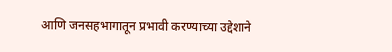आणि जनसहभागातून प्रभावी करण्याच्या उद्देशाने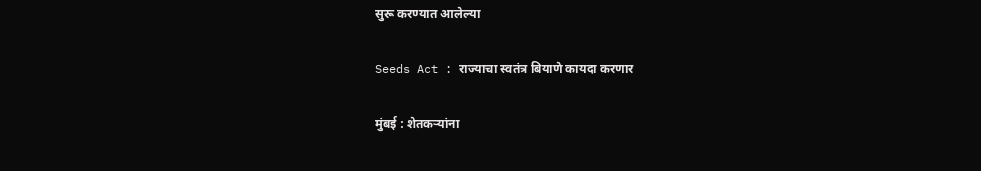सुरू करण्यात आलेल्या

Seeds Act : राज्याचा स्वतंत्र बियाणे कायदा करणार

मुंबई : शेतकऱ्यांना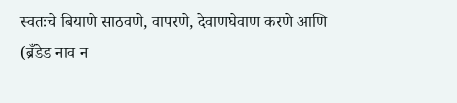स्वतःचे बियाणे साठवणे, वापरणे, देवाणघेवाण करणे आणि (ब्रँडेड नाव न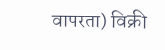वापरता) विक्री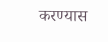करण्यास